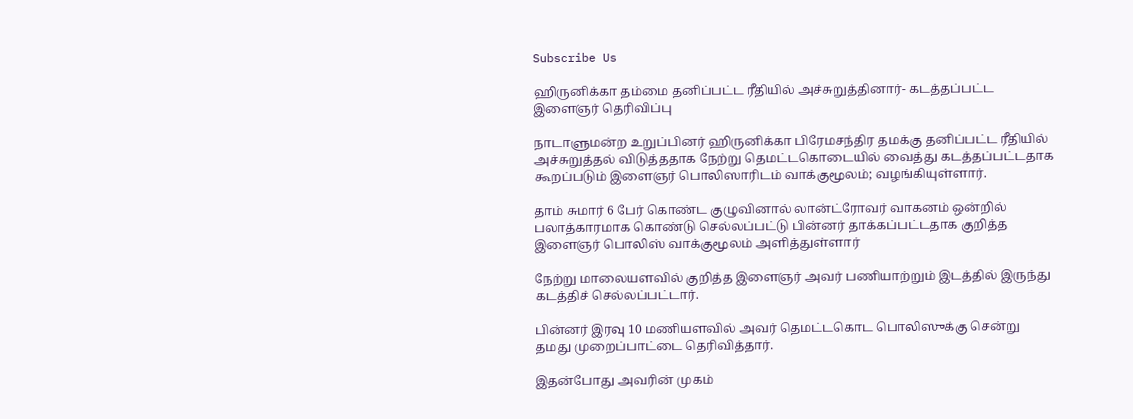Subscribe Us

ஹிருனிக்கா தம்மை தனிப்பட்ட ரீதியில் அச்சுறுத்தினார்- கடத்தப்பட்ட இளைஞர் தெரிவிப்பு

நாடாளுமன்ற உறுப்பினர் ஹிருனிக்கா பிரேமசந்திர தமக்கு தனிப்பட்ட ரீதியில் அச்சுறுத்தல் விடுத்ததாக நேற்று தெமட்டகொடையில் வைத்து கடத்தப்பட்டதாக கூறப்படும் இளைஞர் பொலிஸாரிடம் வாக்குமூலம்; வழங்கியுள்ளார்.

தாம் சுமார் 6 பேர் கொண்ட குழுவினால் லான்ட்ரோவர் வாகனம் ஒன்றில் பலாத்காரமாக கொண்டு செல்லப்பட்டு பின்னர் தாக்கப்பட்டதாக குறித்த இளைஞர் பொலிஸ் வாக்குமூலம் அளித்துள்ளார்

நேற்று மாலையளவில் குறித்த இளைஞர் அவர் பணியாற்றும் இடத்தில் இருந்து கடத்திச் செல்லப்பட்டார்.

பின்னர் இரவு 10 மணியளவில் அவர் தெமட்டகொட பொலிஸுக்கு சென்று தமது முறைப்பாட்டை தெரிவித்தார்.

இதன்போது அவரின் முகம்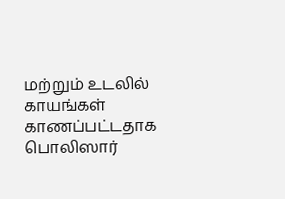மற்றும் உடலில் காயங்கள் காணப்பட்டதாக பொலிஸார்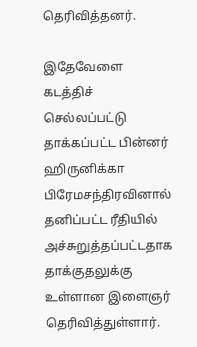தெரிவித்தனர்.

இதேவேளை கடத்திச் செல்லப்பட்டு தாக்கப்பட்ட பின்னர் ஹிருனிக்கா பிரேமசந்திரவினால் தனிப்பட்ட ரீதியில் அச்சுறுத்தப்பட்டதாக தாக்குதலுக்கு உள்ளான இளைஞர் தெரிவித்துள்ளார்.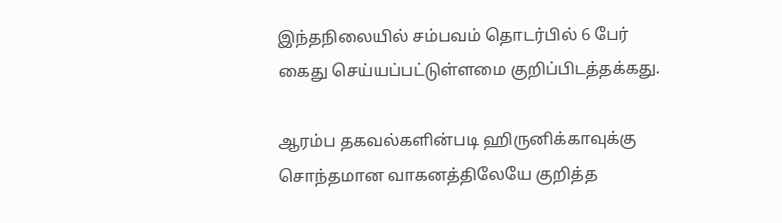இந்தநிலையில் சம்பவம் தொடர்பில் 6 பேர் கைது செய்யப்பட்டுள்ளமை குறிப்பிடத்தக்கது.

ஆரம்ப தகவல்களின்படி ஹிருனிக்காவுக்கு சொந்தமான வாகனத்திலேயே குறித்த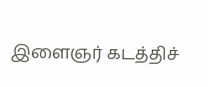இளைஞர் கடத்திச்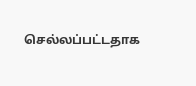செல்லப்பட்டதாக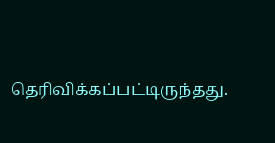தெரிவிக்கப்பட்டிருந்தது.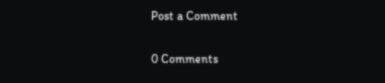Post a Comment

0 Comments